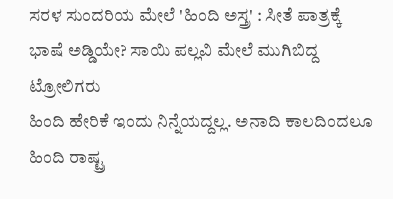ಸರಳ ಸುಂದರಿಯ ಮೇಲೆ 'ಹಿಂದಿ ಅಸ್ತ್ರ' : ಸೀತೆ ಪಾತ್ರಕ್ಕೆ ಭಾಷೆ ಅಡ್ಡಿಯೇ? ಸಾಯಿ ಪಲ್ಲವಿ ಮೇಲೆ ಮುಗಿಬಿದ್ದ ಟ್ರೋಲಿಗರು
ಹಿಂದಿ ಹೇರಿಕೆ ಇಂದು ನಿನ್ನೆಯದ್ದಲ್ಲ. ಅನಾದಿ ಕಾಲದಿಂದಲೂ ಹಿಂದಿ ರಾಷ್ಟ್ರ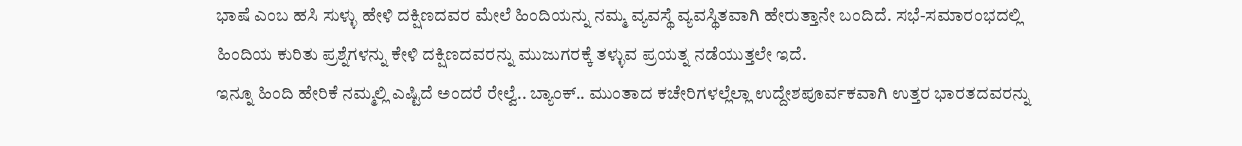ಭಾಷೆ ಎಂಬ ಹಸಿ ಸುಳ್ಳು ಹೇಳಿ ದಕ್ಷಿಣದವರ ಮೇಲೆ ಹಿಂದಿಯನ್ನು ನಮ್ಮ ವ್ಯವಸ್ಥೆ ವ್ಯವಸ್ಥಿತವಾಗಿ ಹೇರುತ್ತಾನೇ ಬಂದಿದೆ. ಸಭೆ-ಸಮಾರಂಭದಲ್ಲಿ ಹಿಂದಿಯ ಕುರಿತು ಪ್ರಶ್ನೆಗಳನ್ನು ಕೇಳಿ ದಕ್ಷಿಣದವರನ್ನು ಮುಜುಗರಕ್ಕೆ ತಳ್ಳುವ ಪ್ರಯತ್ನ ನಡೆಯುತ್ತಲೇ ಇದೆ.
ಇನ್ನೂ ಹಿಂದಿ ಹೇರಿಕೆ ನಮ್ಮಲ್ಲಿ ಎಷ್ಟಿದೆ ಅಂದರೆ ರೇಲ್ವೆ.. ಬ್ಯಾಂಕ್.. ಮುಂತಾದ ಕಚೇರಿಗಳಲ್ಲೆಲ್ಲಾ ಉದ್ದೇಶಪೂರ್ವಕವಾಗಿ ಉತ್ತರ ಭಾರತದವರನ್ನು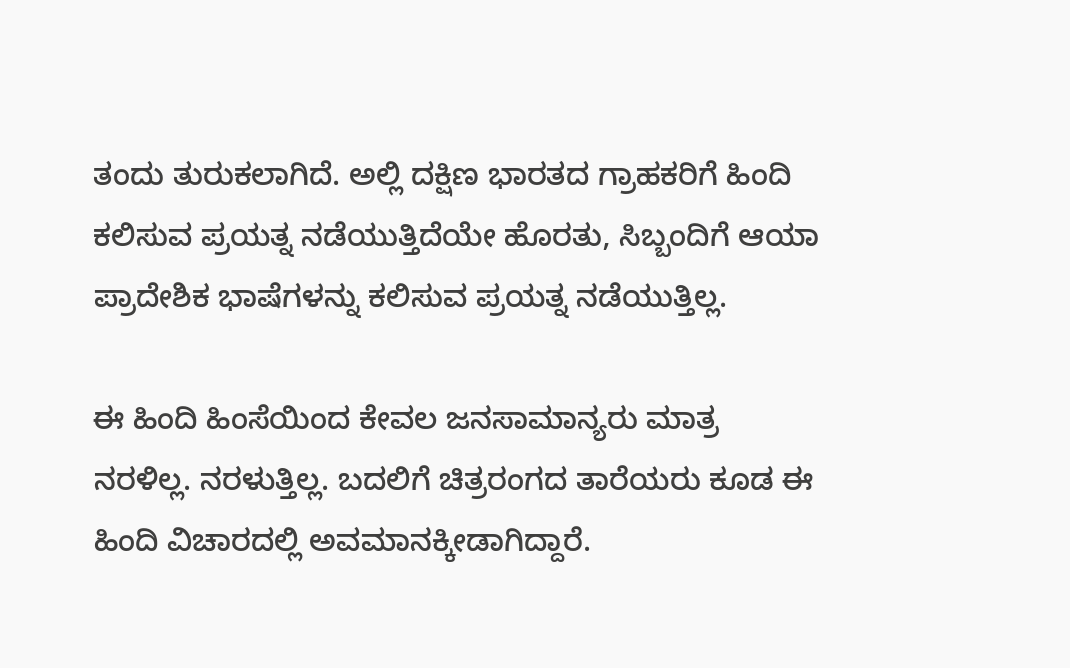ತಂದು ತುರುಕಲಾಗಿದೆ. ಅಲ್ಲಿ ದಕ್ಷಿಣ ಭಾರತದ ಗ್ರಾಹಕರಿಗೆ ಹಿಂದಿ ಕಲಿಸುವ ಪ್ರಯತ್ನ ನಡೆಯುತ್ತಿದೆಯೇ ಹೊರತು, ಸಿಬ್ಬಂದಿಗೆ ಆಯಾ ಪ್ರಾದೇಶಿಕ ಭಾಷೆಗಳನ್ನು ಕಲಿಸುವ ಪ್ರಯತ್ನ ನಡೆಯುತ್ತಿಲ್ಲ.

ಈ ಹಿಂದಿ ಹಿಂಸೆಯಿಂದ ಕೇವಲ ಜನಸಾಮಾನ್ಯರು ಮಾತ್ರ ನರಳಿಲ್ಲ. ನರಳುತ್ತಿಲ್ಲ. ಬದಲಿಗೆ ಚಿತ್ರರಂಗದ ತಾರೆಯರು ಕೂಡ ಈ ಹಿಂದಿ ವಿಚಾರದಲ್ಲಿ ಅವಮಾನಕ್ಕೀಡಾಗಿದ್ದಾರೆ.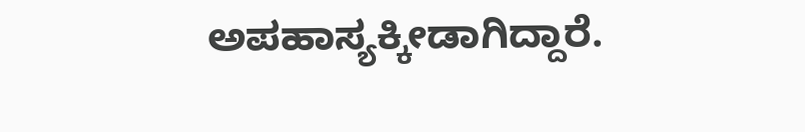ಅಪಹಾಸ್ಯಕ್ಕೀಡಾಗಿದ್ದಾರೆ.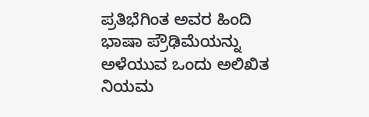ಪ್ರತಿಭೆಗಿಂತ ಅವರ ಹಿಂದಿ ಭಾಷಾ ಪ್ರೌಢಿಮೆಯನ್ನು ಅಳೆಯುವ ಒಂದು ಅಲಿಖಿತ ನಿಯಮ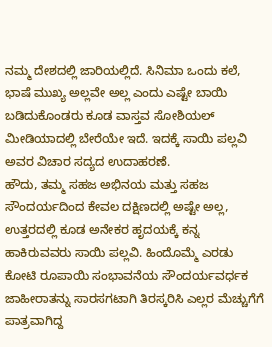ನಮ್ಮ ದೇಶದಲ್ಲಿ ಜಾರಿಯಲ್ಲಿದೆ. ಸಿನಿಮಾ ಒಂದು ಕಲೆ, ಭಾಷೆ ಮುಖ್ಯ ಅಲ್ಲವೇ ಅಲ್ಲ ಎಂದು ಎಷ್ಟೇ ಬಾಯಿ ಬಡಿದುಕೊಂಡರು ಕೂಡ ವಾಸ್ತವ ಸೋಶಿಯಲ್ ಮೀಡಿಯಾದಲ್ಲಿ ಬೇರೆಯೇ ಇದೆ. ಇದಕ್ಕೆ ಸಾಯಿ ಪಲ್ಲವಿ ಅವರ ವಿಚಾರ ಸದ್ಯದ ಉದಾಹರಣೆ.
ಹೌದು, ತಮ್ಮ ಸಹಜ ಅಭಿನಯ ಮತ್ತು ಸಹಜ ಸೌಂದರ್ಯದಿಂದ ಕೇವಲ ದಕ್ಷಿಣದಲ್ಲಿ ಅಷ್ಟೇ ಅಲ್ಲ, ಉತ್ತರದಲ್ಲಿ ಕೂಡ ಅನೇಕರ ಹೃದಯಕ್ಕೆ ಕನ್ನ ಹಾಕಿರುವವರು ಸಾಯಿ ಪಲ್ಲವಿ. ಹಿಂದೊಮ್ಮೆ ಎರಡು ಕೋಟಿ ರೂಪಾಯಿ ಸಂಭಾವನೆಯ ಸೌಂದರ್ಯವರ್ಧಕ ಜಾಹೀರಾತನ್ನು ಸಾರಸಗಟಾಗಿ ತಿರಸ್ಕರಿಸಿ ಎಲ್ಲರ ಮೆಚ್ಚುಗೆಗೆ ಪಾತ್ರವಾಗಿದ್ದ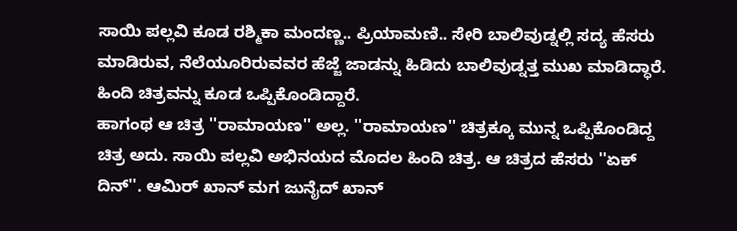ಸಾಯಿ ಪಲ್ಲವಿ ಕೂಡ ರಶ್ಮಿಕಾ ಮಂದಣ್ಣ.. ಪ್ರಿಯಾಮಣಿ.. ಸೇರಿ ಬಾಲಿವುಡ್ನಲ್ಲಿ ಸದ್ಯ ಹೆಸರು ಮಾಡಿರುವ, ನೆಲೆಯೂರಿರುವವರ ಹೆಜ್ಜೆ ಜಾಡನ್ನು ಹಿಡಿದು ಬಾಲಿವುಡ್ನತ್ತ ಮುಖ ಮಾಡಿದ್ಧಾರೆ. ಹಿಂದಿ ಚಿತ್ರವನ್ನು ಕೂಡ ಒಪ್ಪಿಕೊಂಡಿದ್ದಾರೆ.
ಹಾಗಂಥ ಆ ಚಿತ್ರ ''ರಾಮಾಯಣ'' ಅಲ್ಲ. ''ರಾಮಾಯಣ'' ಚಿತ್ರಕ್ಕೂ ಮುನ್ನ ಒಪ್ಪಿಕೊಂಡಿದ್ದ ಚಿತ್ರ ಅದು. ಸಾಯಿ ಪಲ್ಲವಿ ಅಭಿನಯದ ಮೊದಲ ಹಿಂದಿ ಚಿತ್ರ. ಆ ಚಿತ್ರದ ಹೆಸರು ''ಏಕ್ ದಿನ್''. ಆಮಿರ್ ಖಾನ್ ಮಗ ಜುನೈದ್ ಖಾನ್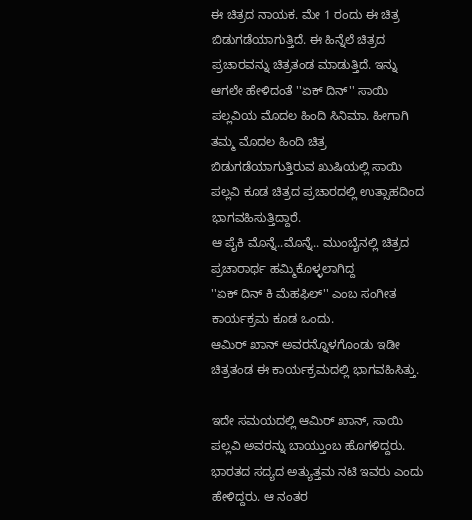ಈ ಚಿತ್ರದ ನಾಯಕ. ಮೇ 1 ರಂದು ಈ ಚಿತ್ರ ಬಿಡುಗಡೆಯಾಗುತ್ತಿದೆ. ಈ ಹಿನ್ನೆಲೆ ಚಿತ್ರದ ಪ್ರಚಾರವನ್ನು ಚಿತ್ರತಂಡ ಮಾಡುತ್ತಿದೆ. ಇನ್ನು ಆಗಲೇ ಹೇಳಿದಂತೆ ''ಏಕ್ ದಿನ್'' ಸಾಯಿ ಪಲ್ಲವಿಯ ಮೊದಲ ಹಿಂದಿ ಸಿನಿಮಾ. ಹೀಗಾಗಿ ತಮ್ಮ ಮೊದಲ ಹಿಂದಿ ಚಿತ್ರ ಬಿಡುಗಡೆಯಾಗುತ್ತಿರುವ ಖುಷಿಯಲ್ಲಿ ಸಾಯಿ ಪಲ್ಲವಿ ಕೂಡ ಚಿತ್ರದ ಪ್ರಚಾರದಲ್ಲಿ ಉತ್ಸಾಹದಿಂದ ಭಾಗವಹಿಸುತ್ತಿದ್ದಾರೆ.
ಆ ಪೈಕಿ ಮೊನ್ನೆ..ಮೊನ್ನೆ.. ಮುಂಬೈನಲ್ಲಿ ಚಿತ್ರದ ಪ್ರಚಾರಾರ್ಥ ಹಮ್ಮಿಕೊಳ್ಳಲಾಗಿದ್ದ
''ಏಕ್ ದಿನ್ ಕಿ ಮೆಹಫಿಲ್'' ಎಂಬ ಸಂಗೀತ ಕಾರ್ಯಕ್ರಮ ಕೂಡ ಒಂದು.
ಆಮಿರ್ ಖಾನ್ ಅವರನ್ನೊಳಗೊಂಡು ಇಡೀ ಚಿತ್ರತಂಡ ಈ ಕಾರ್ಯಕ್ರಮದಲ್ಲಿ ಭಾಗವಹಿಸಿತ್ತು.

ಇದೇ ಸಮಯದಲ್ಲಿ ಆಮಿರ್ ಖಾನ್, ಸಾಯಿ ಪಲ್ಲವಿ ಅವರನ್ನು ಬಾಯ್ತುಂಬ ಹೊಗಳಿದ್ದರು. ಭಾರತದ ಸದ್ಯದ ಅತ್ಯುತ್ತಮ ನಟಿ ಇವರು ಎಂದು ಹೇಳಿದ್ದರು. ಆ ನಂತರ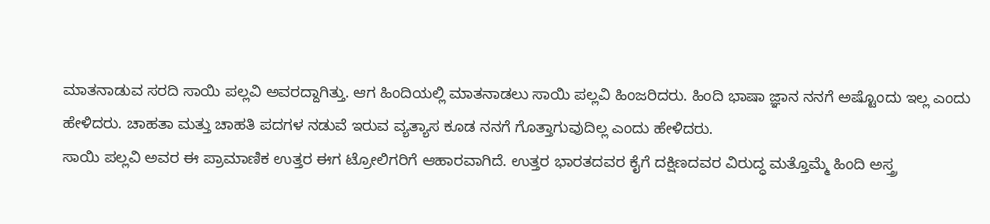ಮಾತನಾಡುವ ಸರದಿ ಸಾಯಿ ಪಲ್ಲವಿ ಅವರದ್ದಾಗಿತ್ತು. ಆಗ ಹಿಂದಿಯಲ್ಲಿ ಮಾತನಾಡಲು ಸಾಯಿ ಪಲ್ಲವಿ ಹಿಂಜರಿದರು. ಹಿಂದಿ ಭಾಷಾ ಜ್ಞಾನ ನನಗೆ ಅಷ್ಟೊಂದು ಇಲ್ಲ ಎಂದು ಹೇಳಿದರು. ಚಾಹತಾ ಮತ್ತು ಚಾಹತಿ ಪದಗಳ ನಡುವೆ ಇರುವ ವ್ಯತ್ಯಾಸ ಕೂಡ ನನಗೆ ಗೊತ್ತಾಗುವುದಿಲ್ಲ ಎಂದು ಹೇಳಿದರು.
ಸಾಯಿ ಪಲ್ಲವಿ ಅವರ ಈ ಪ್ರಾಮಾಣಿಕ ಉತ್ತರ ಈಗ ಟ್ರೋಲಿಗರಿಗೆ ಆಹಾರವಾಗಿದೆ. ಉತ್ತರ ಭಾರತದವರ ಕೈಗೆ ದಕ್ಷಿಣದವರ ವಿರುದ್ಧ ಮತ್ತೊಮ್ಮೆ ಹಿಂದಿ ಅಸ್ತ್ರ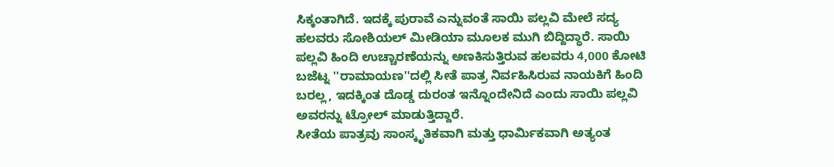ಸಿಕ್ಕಂತಾಗಿದೆ. ಇದಕ್ಕೆ ಪುರಾವೆ ಎನ್ನುವಂತೆ ಸಾಯಿ ಪಲ್ಲವಿ ಮೇಲೆ ಸದ್ಯ ಹಲವರು ಸೋಶಿಯಲ್ ಮೀಡಿಯಾ ಮೂಲಕ ಮುಗಿ ಬಿದ್ದಿದ್ಧಾರೆ. ಸಾಯಿ ಪಲ್ಲವಿ ಹಿಂದಿ ಉಚ್ಚಾರಣೆಯನ್ನು ಅಣಕಿಸುತ್ತಿರುವ ಹಲವರು 4,000 ಕೋಟಿ ಬಜೆಟ್ನ ''ರಾಮಾಯಣ''ದಲ್ಲಿ ಸೀತೆ ಪಾತ್ರ ನಿರ್ವಹಿಸಿರುವ ನಾಯಕಿಗೆ ಹಿಂದಿ ಬರಲ್ಲ, ಇದಕ್ಕಿಂತ ದೊಡ್ಡ ದುರಂತ ಇನ್ನೊಂದೇನಿದೆ ಎಂದು ಸಾಯಿ ಪಲ್ಲವಿ ಅವರನ್ನು ಟ್ರೋಲ್ ಮಾಡುತ್ತಿದ್ದಾರೆ.
ಸೀತೆಯ ಪಾತ್ರವು ಸಾಂಸ್ಕೃತಿಕವಾಗಿ ಮತ್ತು ಧಾರ್ಮಿಕವಾಗಿ ಅತ್ಯಂತ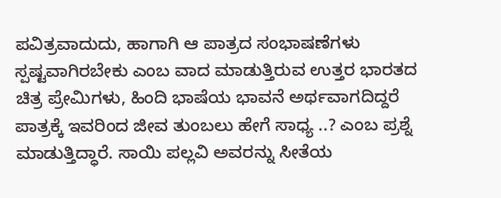ಪವಿತ್ರವಾದುದು, ಹಾಗಾಗಿ ಆ ಪಾತ್ರದ ಸಂಭಾಷಣೆಗಳು ಸ್ಪಷ್ಟವಾಗಿರಬೇಕು ಎಂಬ ವಾದ ಮಾಡುತ್ತಿರುವ ಉತ್ತರ ಭಾರತದ ಚಿತ್ರ ಪ್ರೇಮಿಗಳು, ಹಿಂದಿ ಭಾಷೆಯ ಭಾವನೆ ಅರ್ಥವಾಗದಿದ್ದರೆ ಪಾತ್ರಕ್ಕೆ ಇವರಿಂದ ಜೀವ ತುಂಬಲು ಹೇಗೆ ಸಾಧ್ಯ ..? ಎಂಬ ಪ್ರಶ್ನೆ ಮಾಡುತ್ತಿದ್ಧಾರೆ. ಸಾಯಿ ಪಲ್ಲವಿ ಅವರನ್ನು ಸೀತೆಯ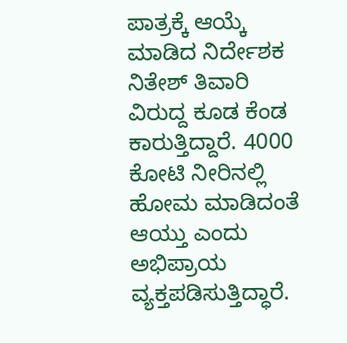ಪಾತ್ರಕ್ಕೆ ಆಯ್ಕೆ ಮಾಡಿದ ನಿರ್ದೇಶಕ ನಿತೇಶ್ ತಿವಾರಿ ವಿರುದ್ದ ಕೂಡ ಕೆಂಡ ಕಾರುತ್ತಿದ್ದಾರೆ. 4000 ಕೋಟಿ ನೀರಿನಲ್ಲಿ ಹೋಮ ಮಾಡಿದಂತೆ ಆಯ್ತು ಎಂದು ಅಭಿಪ್ರಾಯ ವ್ಯಕ್ತಪಡಿಸುತ್ತಿದ್ಧಾರೆ.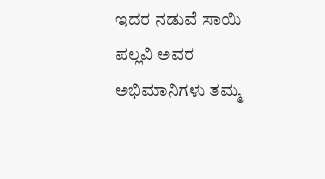ಇದರ ನಡುವೆ ಸಾಯಿ ಪಲ್ಲವಿ ಅವರ ಅಭಿಮಾನಿಗಳು ತಮ್ಮ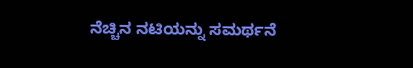ನೆಚ್ಚಿನ ನಟಿಯನ್ನು ಸಮರ್ಥನೆ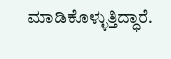ಮಾಡಿಕೊಳ್ಳುತ್ತಿದ್ಧಾರೆ.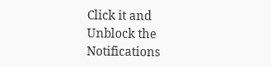Click it and Unblock the Notifications